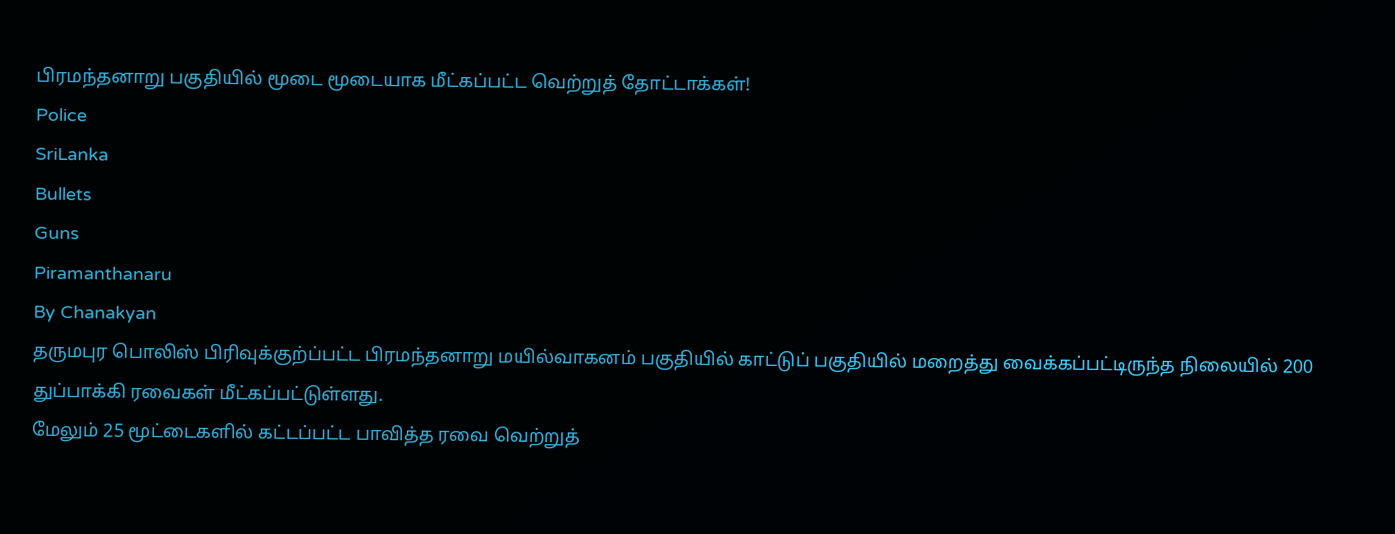பிரமந்தனாறு பகுதியில் மூடை மூடையாக மீட்கப்பட்ட வெற்றுத் தோட்டாக்கள்!
Police
SriLanka
Bullets
Guns
Piramanthanaru
By Chanakyan
தருமபுர பொலிஸ் பிரிவுக்குற்ப்பட்ட பிரமந்தனாறு மயில்வாகனம் பகுதியில் காட்டுப் பகுதியில் மறைத்து வைக்கப்பட்டிருந்த நிலையில் 200 துப்பாக்கி ரவைகள் மீட்கப்பட்டுள்ளது.
மேலும் 25 மூட்டைகளில் கட்டப்பட்ட பாவித்த ரவை வெற்றுத்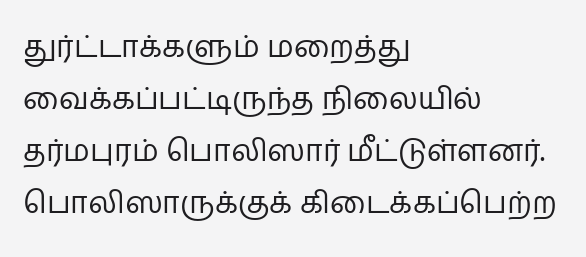துர்ட்டாக்களும் மறைத்து வைக்கப்பட்டிருந்த நிலையில் தர்மபுரம் பொலிஸார் மீட்டுள்ளனர்.
பொலிஸாருக்குக் கிடைக்கப்பெற்ற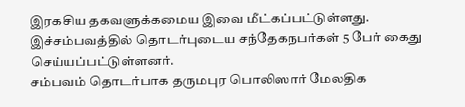இரகசிய தகவளுக்கமைய இவை மீட்கப்பட்டுள்ளது.
இச்சம்பவத்தில் தொடர்புடைய சந்தேகநபர்கள் 5 பேர் கைது செய்யப்பட்டுள்ளனர்.
சம்பவம் தொடர்பாக தருமபுர பொலிஸார் மேலதிக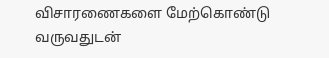விசாரணைகளை மேற்கொண்டு வருவதுடன்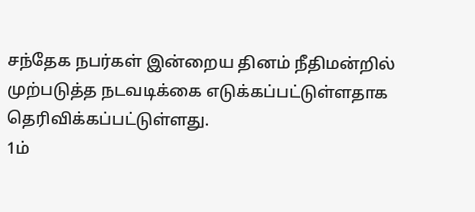சந்தேக நபர்கள் இன்றைய தினம் நீதிமன்றில் முற்படுத்த நடவடிக்கை எடுக்கப்பட்டுள்ளதாக தெரிவிக்கப்பட்டுள்ளது.
1ம்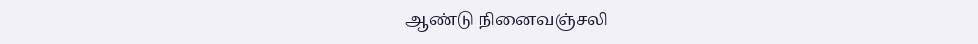ஆண்டு நினைவஞ்சலி